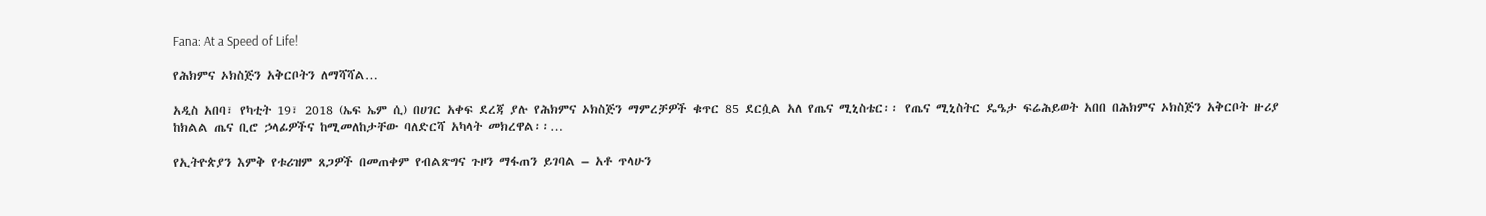Fana: At a Speed of Life!

የሕክምና ኦክስጅን አቅርቦትን ለማሻሻል…

አዲስ አበባ፣ የካቲት 19፣ 2018 (ኤፍ ኤም ሲ) በሀገር አቀፍ ደረጃ ያሉ የሕክምና ኦክስጅን ማምረቻዎች ቁጥር 85 ደርሷል አለ የጤና ሚኒስቴር፡፡ የጤና ሚኒስትር ዴዔታ ፍሬሕይወት አበበ በሕክምና ኦክስጅን አቅርቦት ዙሪያ ከክልል ጤና ቢሮ ኃላፊዎችና ከሚመለከታቸው ባለድርሻ አካላት መክረዋል፡፡…

የኢትዮጵያን እምቅ የቱሪዝም ጸጋዎች በመጠቀም የብልጽግና ጉዞን ማፋጠን ይገባል – አቶ ጥላሁን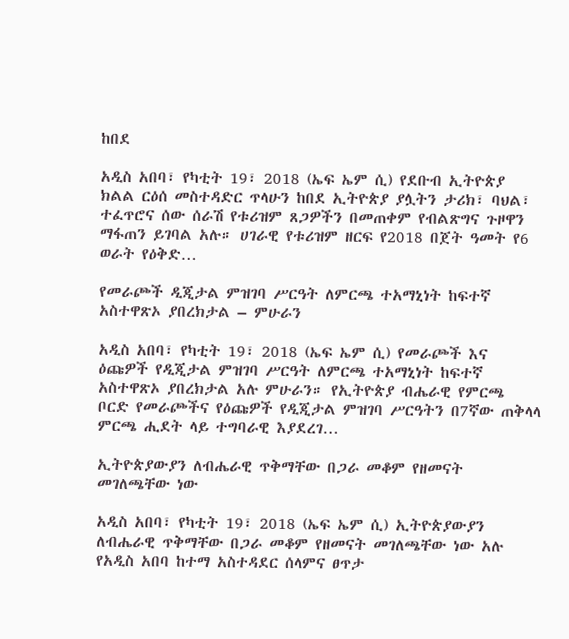ከበደ

አዲስ አበባ፣ የካቲት 19፣ 2018 (ኤፍ ኤም ሲ) የደቡብ ኢትዮጵያ ክልል ርዕሰ መስተዳድር ጥላሁን ከበደ ኢትዮጵያ ያሏትን ታሪክ፣ ባህል፣ ተፈጥሮና ሰው ሰራሽ የቱሪዝም ጸጋዎችን በመጠቀም የብልጽግና ጉዞዋን ማፋጠን ይገባል አሉ። ሀገራዊ የቱሪዝም ዘርፍ የ2018 በጀት ዓመት የ6 ወራት የዕቅድ…

የመራጮች ዲጂታል ምዝገባ ሥርዓት ለምርጫ ተአማኒነት ከፍተኛ አስተዋጽኦ ያበረክታል – ምሁራን

አዲስ አበባ፣ የካቲት 19፣ 2018 (ኤፍ ኤም ሲ) የመራጮች እና ዕጩዎች የዲጂታል ምዝገባ ሥርዓት ለምርጫ ተአማኒነት ከፍተኛ አስተዋጽኦ ያበረክታል አሉ ምሁራን። የኢትዮጵያ ብሔራዊ የምርጫ ቦርድ የመራጮችና የዕጩዎች የዲጂታል ምዝገባ ሥርዓትን በ7ኛው ጠቅላላ ምርጫ ሒደት ላይ ተግባራዊ እያደረገ…

ኢትዮጵያውያን ለብሔራዊ ጥቅማቸው በጋራ መቆም የዘመናት መገለጫቸው ነው

አዲስ አበባ፣ የካቲት 19፣ 2018 (ኤፍ ኤም ሲ) ኢትዮጵያውያን ለብሔራዊ ጥቅማቸው በጋራ መቆም የዘመናት መገለጫቸው ነው አሉ የአዲስ አበባ ከተማ አስተዳደር ሰላምና ፀጥታ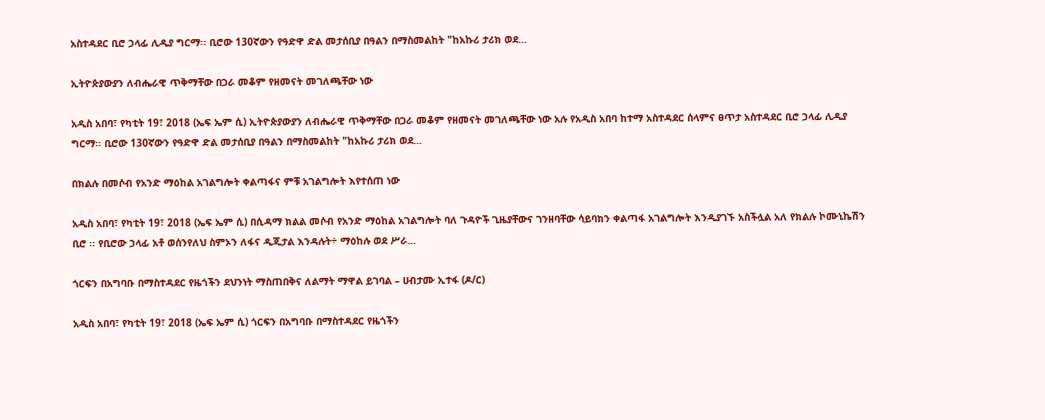አስተዳደር ቢሮ ኃላፊ ሊዲያ ግርማ፡፡ ቢሮው 130ኛውን የዓድዋ ድል መታሰቢያ በዓልን በማስመልከት "ከአኩሪ ታሪክ ወደ…

ኢትዮጵያውያን ለብሔራዊ ጥቅማቸው በጋራ መቆም የዘመናት መገለጫቸው ነው

አዲስ አበባ፣ የካቲት 19፣ 2018 (ኤፍ ኤም ሲ) ኢትዮጵያውያን ለብሔራዊ ጥቅማቸው በጋራ መቆም የዘመናት መገለጫቸው ነው አሉ የአዲስ አበባ ከተማ አስተዳደር ሰላምና ፀጥታ አስተዳደር ቢሮ ኃላፊ ሊዲያ ግርማ፡፡ ቢሮው 130ኛውን የዓድዋ ድል መታሰቢያ በዓልን በማስመልከት "ከአኩሪ ታሪክ ወደ…

በክልሉ በመሶብ የአንድ ማዕከል አገልግሎት ቀልጣፋና ምቹ አገልግሎት እየተሰጠ ነው

አዲስ አበባ፣ የካቲት 19፣ 2018 (ኤፍ ኤም ሲ) በሲዳማ ክልል መሶብ የአንድ ማዕከል አገልግሎት ባለ ጉዳዮች ጊዜያቸውና ገንዘባቸው ሳይባክን ቀልጣፋ አገልግሎት እንዲያገኙ አስችሏል አለ የክልሉ ኮሙኒኬሽን ቢሮ ፡፡ የቢሮው ኃላፊ አቶ ወሰንየለህ ስምኦን ለፋና ዲጂታል እንዳሉት÷ ማዕከሉ ወደ ሥራ…

ጎርፍን በአግባቡ በማስተዳደር የዜጎችን ደህንነት ማስጠበቅና ለልማት ማዋል ይገባል – ሀብታሙ ኢተፋ (ዶ/ር)

አዲስ አበባ፣ የካቲት 19፣ 2018 (ኤፍ ኤም ሲ) ጎርፍን በአግባቡ በማስተዳደር የዜጎችን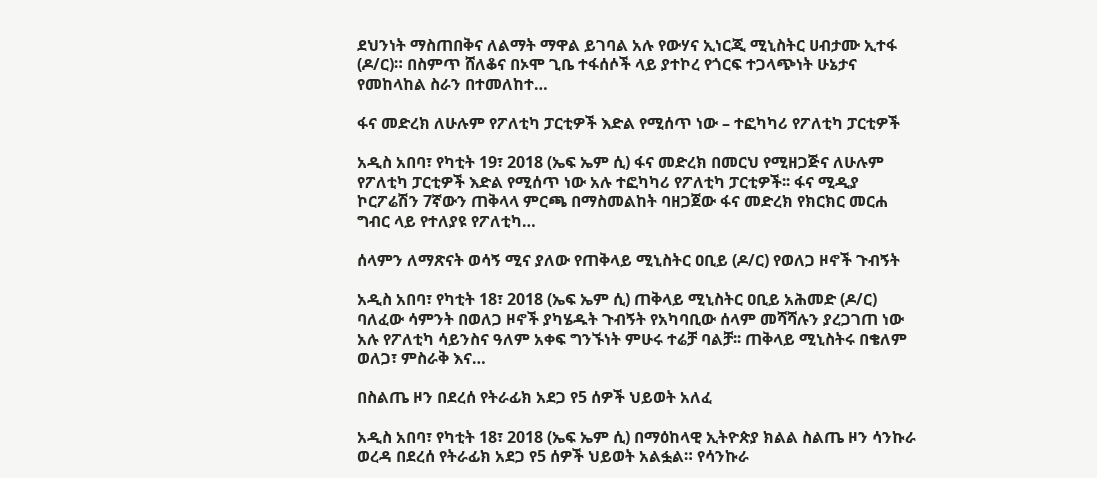ደህንነት ማስጠበቅና ለልማት ማዋል ይገባል አሉ የውሃና ኢነርጂ ሚኒስትር ሀብታሙ ኢተፋ (ዶ/ር)። በስምጥ ሸለቆና በኦሞ ጊቤ ተፋሰሶች ላይ ያተኮረ የጎርፍ ተጋላጭነት ሁኔታና የመከላከል ስራን በተመለከተ…

ፋና መድረክ ለሁሉም የፖለቲካ ፓርቲዎች እድል የሚሰጥ ነው – ተፎካካሪ የፖለቲካ ፓርቲዎች

አዲስ አበባ፣ የካቲት 19፣ 2018 (ኤፍ ኤም ሲ) ፋና መድረክ በመርህ የሚዘጋጅና ለሁሉም የፖለቲካ ፓርቲዎች እድል የሚሰጥ ነው አሉ ተፎካካሪ የፖለቲካ ፓርቲዎች፡፡ ፋና ሚዲያ ኮርፖሬሽን 7ኛውን ጠቅላላ ምርጫ በማስመልከት ባዘጋጀው ፋና መድረክ የክርክር መርሐ ግብር ላይ የተለያዩ የፖለቲካ…

ሰላምን ለማጽናት ወሳኝ ሚና ያለው የጠቅላይ ሚኒስትር ዐቢይ (ዶ/ር) የወለጋ ዞኖች ጉብኝት

አዲስ አበባ፣ የካቲት 18፣ 2018 (ኤፍ ኤም ሲ) ጠቅላይ ሚኒስትር ዐቢይ አሕመድ (ዶ/ር) ባለፈው ሳምንት በወለጋ ዞኖች ያካሄዱት ጉብኝት የአካባቢው ሰላም መሻሻሉን ያረጋገጠ ነው አሉ የፖለቲካ ሳይንስና ዓለም አቀፍ ግንኙነት ምሁሩ ተሬቻ ባልቻ፡፡ ጠቅላይ ሚኒስትሩ በቄለም ወለጋ፣ ምስራቅ እና…

በስልጤ ዞን በደረሰ የትራፊክ አደጋ የ5 ሰዎች ህይወት አለፈ

አዲስ አበባ፣ የካቲት 18፣ 2018 (ኤፍ ኤም ሲ) በማዕከላዊ ኢትዮጵያ ክልል ስልጤ ዞን ሳንኩራ ወረዳ በደረሰ የትራፊክ አደጋ የ5 ሰዎች ህይወት አልፏል። የሳንኩራ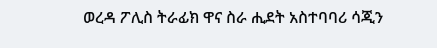ወረዳ ፖሊስ ትራፊክ ዋና ስራ ሒደት አስተባባሪ ሳጂን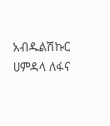አብዱልሽኩር ሀምዳላ ለፋና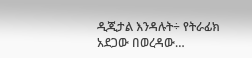ዲጂታል እንዳሉት÷ የትራፊክ አደጋው በወረዳው…